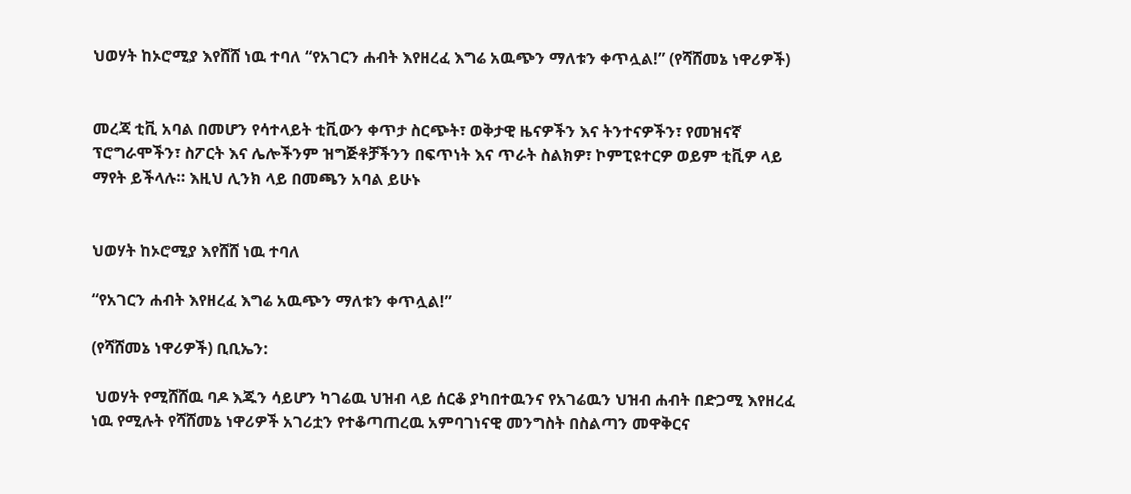ህወሃት ከኦሮሚያ እየሸሸ ነዉ ተባለ “የአገርን ሐብት እየዘረፈ እግሬ አዉጭን ማለቱን ቀጥሏል!” (የሻሸመኔ ነዋሪዎች)


መረጃ ቲቪ አባል በመሆን የሳተላይት ቲቪውን ቀጥታ ስርጭት፣ ወቅታዊ ዜናዎችን እና ትንተናዎችን፣ የመዝናኛ ፕሮግራሞችን፣ ስፖርት እና ሌሎችንም ዝግጅቶቻችንን በፍጥነት እና ጥራት ስልክዎ፣ ኮምፒዩተርዎ ወይም ቲቪዎ ላይ ማየት ይችላሉ። እዚህ ሊንክ ላይ በመጫን አባል ይሁኑ


ህወሃት ከኦሮሚያ እየሸሸ ነዉ ተባለ

“የአገርን ሐብት እየዘረፈ እግሬ አዉጭን ማለቱን ቀጥሏል!”

(የሻሸመኔ ነዋሪዎች) ቢቢኤን:

 ህወሃት የሚሸሸዉ ባዶ እጁን ሳይሆን ካገሬዉ ህዝብ ላይ ሰርቆ ያካበተዉንና የአገሬዉን ህዝብ ሐብት በድጋሚ እየዘረፈ ነዉ የሚሉት የሻሸመኔ ነዋሪዎች አገሪቷን የተቆጣጠረዉ አምባገነናዊ መንግስት በስልጣን መዋቅርና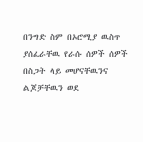በንግድ ስም በኦሮሚያ ዉስጥ ያሰፈራቸዉ የራሱ ሰዎች ሰዎች በስጋት ላይ መሆናቸዉንና ልጆቻቸዉን ወደ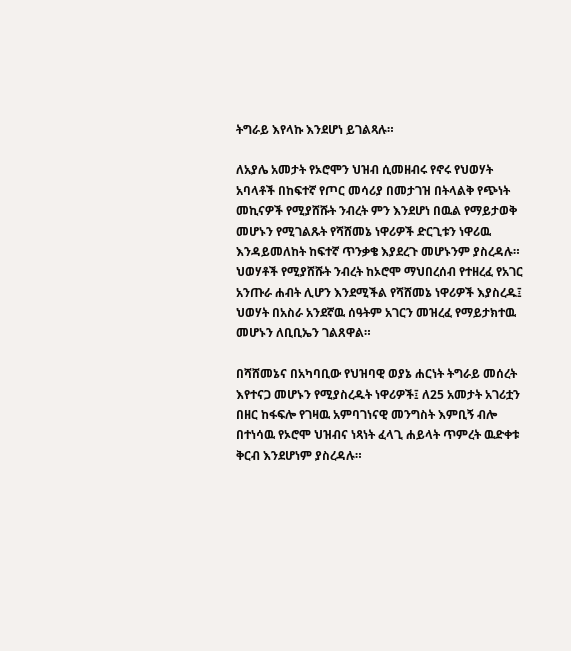ትግራይ እየላኩ እንደሆነ ይገልጻሉ።

ለአያሌ አመታት የኦሮሞን ህዝብ ሲመዘብሩ የኖሩ የህወሃት አባላቶች በከፍተኛ የጦር መሳሪያ በመታገዝ በትላልቅ የጭነት መኪናዎች የሚያሸሹት ንብረት ምን እንደሆነ በዉል የማይታወቅ መሆኑን የሚገልጹት የሻሸመኔ ነዋሪዎች ድርጊቱን ነዋሪዉ እንዳይመለከት ከፍተኛ ጥንቃቄ እያደረጉ መሆኑንም ያስረዳሉ። ህወሃቶች የሚያሸሹት ንብረት ከኦሮሞ ማህበረሰብ የተዘረፈ የአገር አንጡራ ሐብት ሊሆን እንደሚችል የሻሸመኔ ነዋሪዎች እያስረዱ፤ ህወሃት በአስራ አንደኛዉ ሰዓትም አገርን መዝረፈ የማይታክተዉ መሆኑን ለቢቢኤን ገልጸዋል።

በሻሸመኔና በአካባቢው የህዝባዊ ወያኔ ሐርነት ትግራይ መሰረት እየተናጋ መሆኑን የሚያስረዱት ነዋሪዎች፤ ለ25 አመታት አገሪቷን በዘር ከፋፍሎ የገዛዉ አምባገነናዊ መንግስት እምቢኝ ብሎ በተነሳዉ የኦሮሞ ህዝብና ነጻነት ፈላጊ ሐይላት ጥምረት ዉድቀቱ ቅርብ እንደሆነም ያስረዳሉ።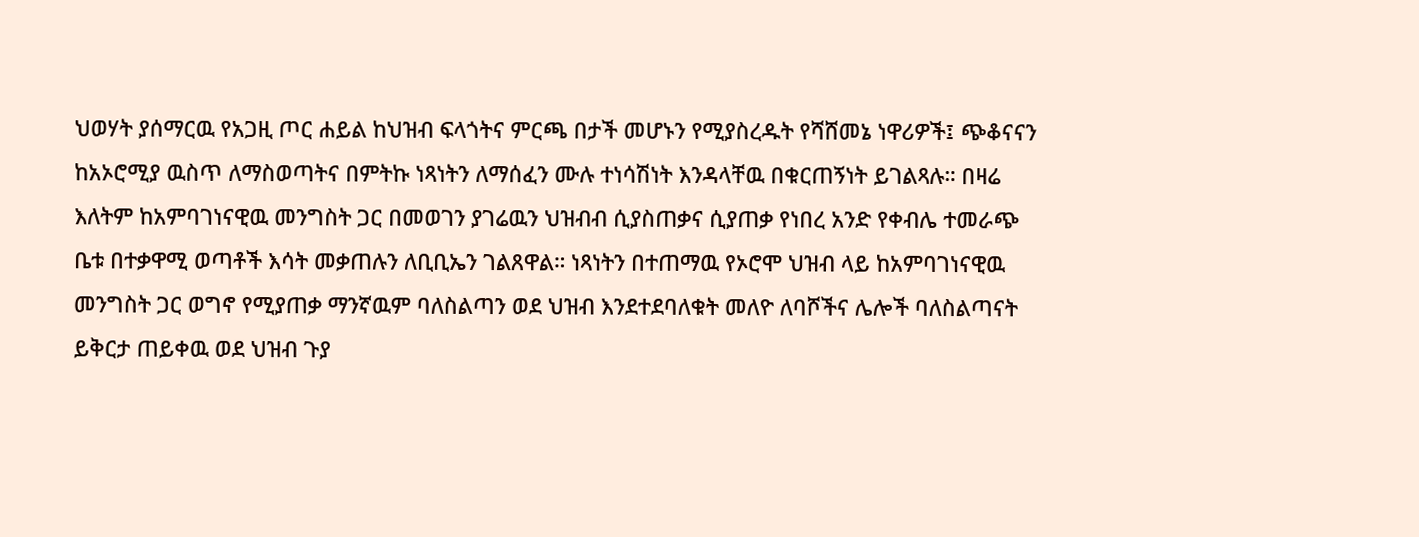ህወሃት ያሰማርዉ የአጋዚ ጦር ሐይል ከህዝብ ፍላጎትና ምርጫ በታች መሆኑን የሚያስረዱት የሻሸመኔ ነዋሪዎች፤ ጭቆናናን ከአኦሮሚያ ዉስጥ ለማስወጣትና በምትኩ ነጻነትን ለማሰፈን ሙሉ ተነሳሽነት እንዳላቸዉ በቁርጠኝነት ይገልጻሉ። በዛሬ እለትም ከአምባገነናዊዉ መንግስት ጋር በመወገን ያገሬዉን ህዝብብ ሲያስጠቃና ሲያጠቃ የነበረ አንድ የቀብሌ ተመራጭ ቤቱ በተቃዋሚ ወጣቶች እሳት መቃጠሉን ለቢቢኤን ገልጸዋል። ነጻነትን በተጠማዉ የኦሮሞ ህዝብ ላይ ከአምባገነናዊዉ መንግስት ጋር ወግኖ የሚያጠቃ ማንኛዉም ባለስልጣን ወደ ህዝብ እንደተደባለቁት መለዮ ለባሾችና ሌሎች ባለስልጣናት ይቅርታ ጠይቀዉ ወደ ህዝብ ጉያ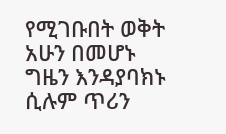የሚገቡበት ወቅት አሁን በመሆኑ ግዜን እንዳያባክኑ ሲሉም ጥሪን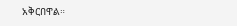አቅርበዋል።